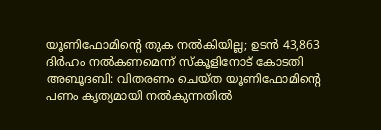യൂണിഫോമിന്റെ തുക നൽകിയില്ല; ഉടൻ 43,863 ദിർഹം നൽകണമെന്ന് സ്കൂളിനോട് കോടതി
അബൂദബി: വിതരണം ചെയ്ത യൂണിഫോമിന്റെ പണം കൃത്യമായി നൽകുന്നതിൽ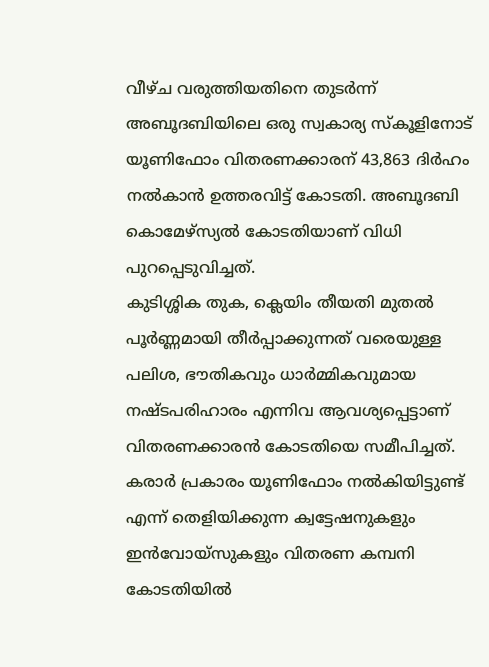വീഴ്ച വരുത്തിയതിനെ തുടർന്ന് അബൂദബിയിലെ ഒരു സ്വകാര്യ സ്കൂളിനോട് യൂണിഫോം വിതരണക്കാരന് 43,863 ദിർഹം നൽകാൻ ഉത്തരവിട്ട് കോടതി. അബൂദബി കൊമേഴ്സ്യൽ കോടതിയാണ് വിധി പുറപ്പെടുവിച്ചത്.
കുടിശ്ശിക തുക, ക്ലെയിം തീയതി മുതൽ പൂർണ്ണമായി തീർപ്പാക്കുന്നത് വരെയുള്ള പലിശ, ഭൗതികവും ധാർമ്മികവുമായ നഷ്ടപരിഹാരം എന്നിവ ആവശ്യപ്പെട്ടാണ് വിതരണക്കാരൻ കോടതിയെ സമീപിച്ചത്. കരാർ പ്രകാരം യൂണിഫോം നൽകിയിട്ടുണ്ട് എന്ന് തെളിയിക്കുന്ന ക്വട്ടേഷനുകളും ഇൻവോയ്സുകളും വിതരണ കമ്പനി കോടതിയിൽ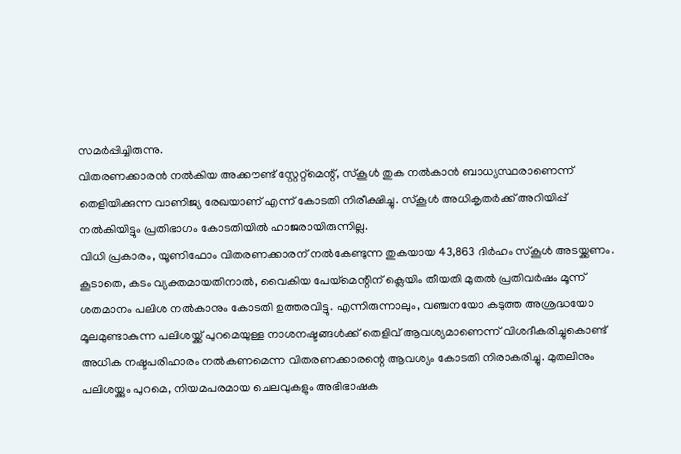സമർപ്പിച്ചിരുന്നു.
വിതരണക്കാരൻ നൽകിയ അക്കൗണ്ട് സ്റ്റേറ്റ്മെന്റ്, സ്കൂൾ തുക നൽകാൻ ബാധ്യസ്ഥരാണെന്ന് തെളിയിക്കുന്ന വാണിജ്യ രേഖയാണ് എന്ന് കോടതി നിരീക്ഷിച്ചു. സ്കൂൾ അധികൃതർക്ക് അറിയിപ്പ് നൽകിയിട്ടും പ്രതിഭാഗം കോടതിയിൽ ഹാജരായിരുന്നില്ല.
വിധി പ്രകാരം, യൂണിഫോം വിതരണക്കാരന് നൽകേണ്ടുന്ന തുകയായ 43,863 ദിർഹം സ്കൂൾ അടയ്ക്കണം. കൂടാതെ, കടം വ്യക്തമായതിനാൽ, വൈകിയ പേയ്മെന്റിന് ക്ലെയിം തീയതി മുതൽ പ്രതിവർഷം മൂന്ന് ശതമാനം പലിശ നൽകാനും കോടതി ഉത്തരവിട്ടു. എന്നിരുന്നാലും, വഞ്ചനയോ കടുത്ത അശ്രദ്ധയോ മൂലമുണ്ടാകുന്ന പലിശയ്ക്ക് പുറമെയുള്ള നാശനഷ്ടങ്ങൾക്ക് തെളിവ് ആവശ്യമാണെന്ന് വിശദീകരിച്ചുകൊണ്ട് അധിക നഷ്ടപരിഹാരം നൽകണമെന്ന വിതരണക്കാരന്റെ ആവശ്യം കോടതി നിരാകരിച്ചു. മുതലിനും പലിശയ്ക്കും പുറമെ, നിയമപരമായ ചെലവുകളും അഭിഭാഷക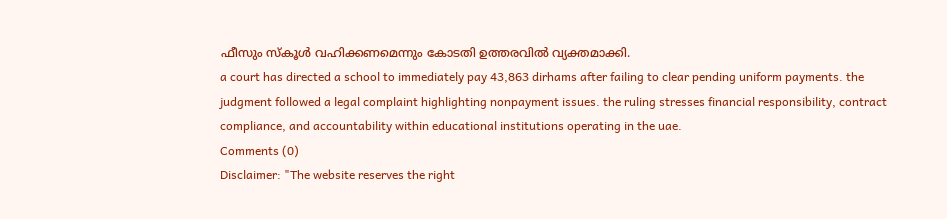ഫീസും സ്കൂൾ വഹിക്കണമെന്നും കോടതി ഉത്തരവിൽ വ്യക്തമാക്കി.
a court has directed a school to immediately pay 43,863 dirhams after failing to clear pending uniform payments. the judgment followed a legal complaint highlighting nonpayment issues. the ruling stresses financial responsibility, contract compliance, and accountability within educational institutions operating in the uae.
Comments (0)
Disclaimer: "The website reserves the right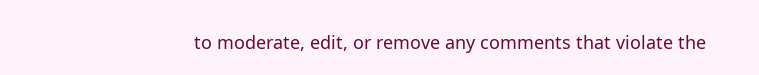to moderate, edit, or remove any comments that violate the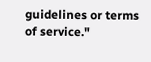guidelines or terms of service."